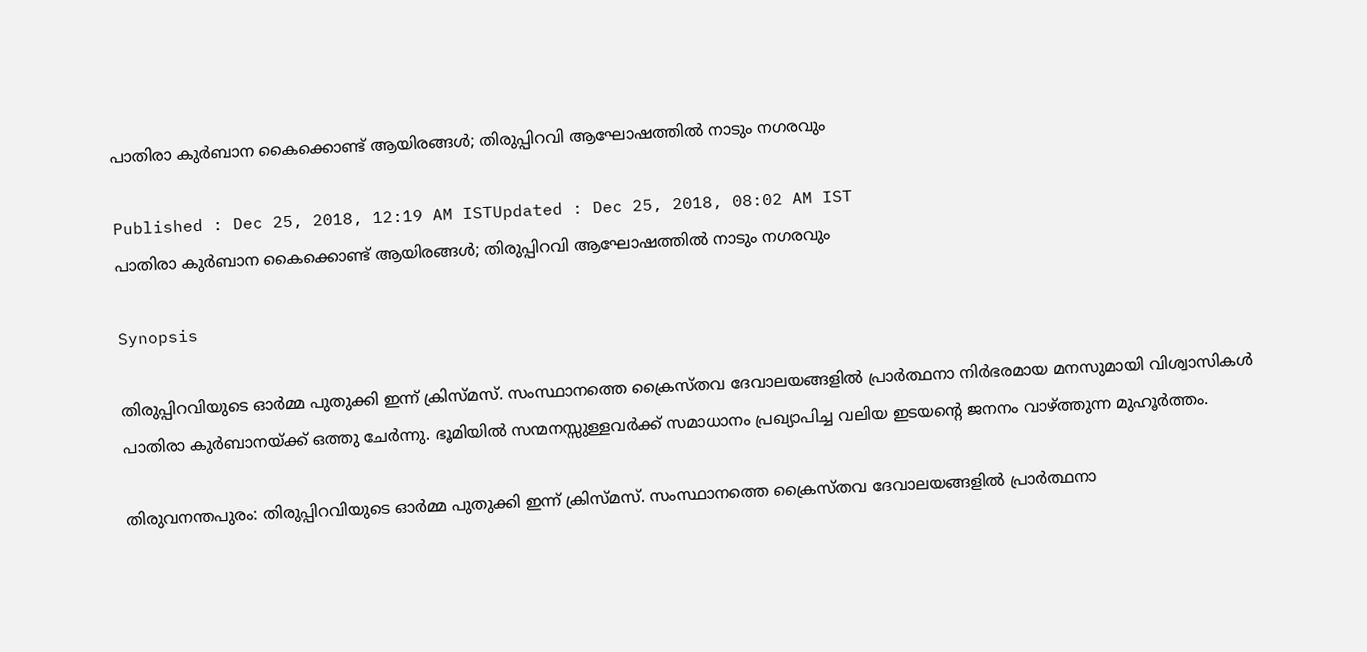പാതിരാ കുര്‍ബാന കൈക്കൊണ്ട് ആയിരങ്ങള്‍; തിരുപ്പിറവി ആഘോഷത്തില്‍ നാടും നഗരവും

Published : Dec 25, 2018, 12:19 AM ISTUpdated : Dec 25, 2018, 08:02 AM IST
പാതിരാ കുര്‍ബാന കൈക്കൊണ്ട് ആയിരങ്ങള്‍; തിരുപ്പിറവി ആഘോഷത്തില്‍ നാടും നഗരവും

Synopsis

തിരുപ്പിറവിയുടെ ഓർമ്മ പുതുക്കി ഇന്ന് ക്രിസ്മസ്. സംസ്ഥാനത്തെ ക്രൈസ്തവ ദേവാലയങ്ങളിൽ പ്രാർത്ഥനാ നിർഭരമായ മനസുമായി വിശ്വാസികൾ പാതിരാ കുർബാനയ്ക്ക് ഒത്തു ചേർന്നു. ഭൂമിയിൽ സന്മനസ്സുള്ളവർക്ക് സമാധാനം പ്രഖ്യാപിച്ച വലിയ ഇടയന്‍റെ ജനനം വാഴ്ത്തുന്ന മുഹൂർത്തം.

തിരുവനന്തപുരം: തിരുപ്പിറവിയുടെ ഓർമ്മ പുതുക്കി ഇന്ന് ക്രിസ്മസ്. സംസ്ഥാനത്തെ ക്രൈസ്തവ ദേവാലയങ്ങളിൽ പ്രാർത്ഥനാ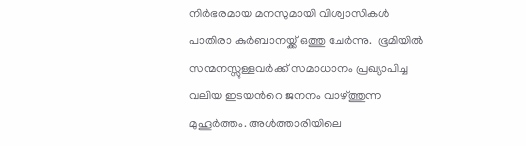നിർഭരമായ മനസുമായി വിശ്വാസികൾ പാതിരാ കുർബാനയ്ക്ക് ഒത്തു ചേർന്നു.  ഭൂമിയിൽ സന്മനസ്സുള്ളവർക്ക് സമാധാനം പ്രഖ്യാപിച്ച വലിയ ഇടയന്‍റെ ജനനം വാഴ്ത്തുന്ന മുഹൂർത്തം. അൾത്താരിയിലെ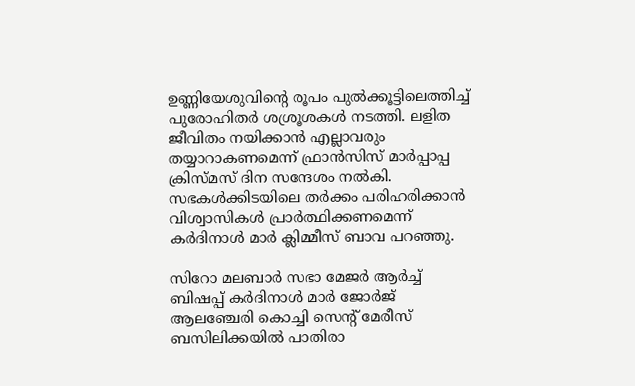ഉണ്ണിയേശുവിന്‍റെ രൂപം പുൽക്കൂട്ടിലെത്തിച്ച് പുരോഹിതർ ശശ്രൂശകൾ നടത്തി. ലളിത ജീവിതം നയിക്കാൻ എല്ലാവരും തയ്യാറാകണമെന്ന് ഫ്രാൻസിസ് മാർപ്പാപ്പ ക്രിസ്മസ് ദിന സന്ദേശം നല്‍കി. സഭകൾക്കിടയിലെ തർക്കം പരിഹരിക്കാൻ വിശ്വാസികൾ പ്രാർത്ഥിക്കണമെന്ന് കർദിനാൾ മാർ ക്ലിമ്മീസ് ബാവ പറഞ്ഞു.

സിറോ മലബാർ സഭാ മേജർ ആർച്ച് ബിഷപ്പ് കർദിനാള്‍ മാർ ജോർജ് ആലഞ്ചേരി കൊച്ചി സെന്‍റ് മേരീസ് ബസിലിക്കയില്‍ പാതിരാ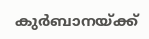കുർബാനയ്ക്ക്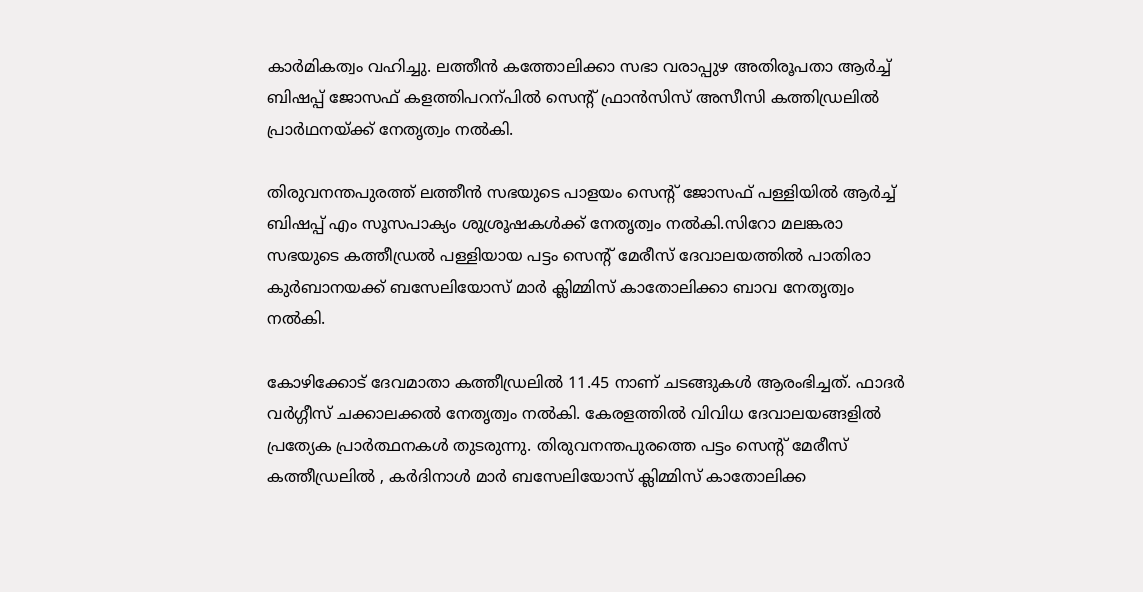കാർമികത്വം വഹിച്ചു. ലത്തീന്‍ കത്തോലിക്കാ സഭാ വരാപ്പുഴ അതിരൂപതാ ആർച്ച് ബിഷപ്പ് ജോസഫ് കളത്തിപറന്പില്‍ സെന്‍റ് ഫ്രാന്‍സിസ് അസീസി കത്തിഡ്രലില്‍ പ്രാർഥനയ്ക്ക് നേതൃത്വം നല്‍കി.

തിരുവനന്തപുരത്ത് ലത്തീൻ സഭയുടെ പാളയം സെന്റ് ജോസഫ് പള്ളിയിൽ ആർച്ച് ബിഷപ്പ് എം സൂസപാക്യം ശുശ്രൂഷകൾക്ക് നേതൃത്വം നൽകി.സിറോ മലങ്കരാ സഭയുടെ കത്തീഡ്രൽ പള്ളിയായ പട്ടം സെന്റ് മേരീസ് ദേവാലയത്തിൽ പാതിരാ കുർബാനയക്ക് ബസേലിയോസ് മാർ ക്ലിമ്മിസ് കാതോലിക്കാ ബാവ നേതൃത്വം നല്‍കി.

കോഴിക്കോട് ദേവമാതാ കത്തീഡ്രലിൽ 11.45 നാണ് ചടങ്ങുകൾ ആരംഭിച്ചത്. ഫാദർ വർഗ്ഗീസ് ചക്കാലക്കൽ നേതൃത്വം നൽകി. കേരളത്തിൽ വിവിധ ദേവാലയങ്ങളിൽ പ്രത്യേക പ്രാർത്ഥനകൾ തുടരുന്നു. തിരുവനന്തപുരത്തെ പട്ടം സെന്റ് മേരീസ് കത്തീഡ്രലിൽ , കര്‍ദിനാള്‍ മാര്‍ ബസേലിയോസ് ക്ലിമ്മിസ് കാതോലിക്ക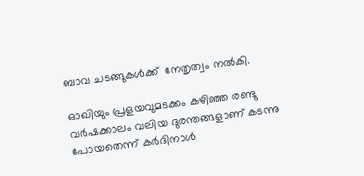ബാവ ചടങ്ങുകൾക്ക്  നേതൃത്വം നൽകി.

ഓഖിയും പ്രളയവുമടക്കം കഴിഞ്ഞ രണ്ടു വർഷക്കാലം വലിയ ദുരന്തങ്ങളാണ് കടന്നു പോയതെന്ന് കർദിനാൾ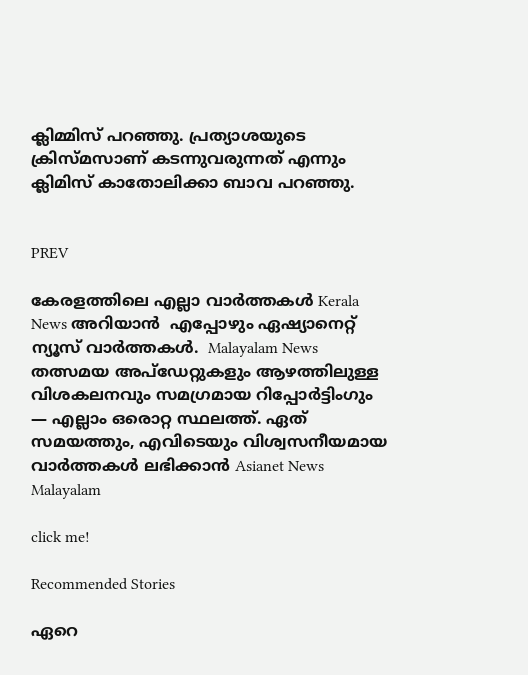ക്ലിമ്മിസ് പറഞ്ഞു. പ്രത്യാശയുടെ ക്രിസ്മസാണ് കടന്നുവരുന്നത് എന്നും ക്ലിമിസ് കാതോലിക്കാ ബാവ പറഞ്ഞു.


PREV

കേരളത്തിലെ എല്ലാ വാർത്തകൾ Kerala News അറിയാൻ  എപ്പോഴും ഏഷ്യാനെറ്റ് ന്യൂസ് വാർത്തകൾ.  Malayalam News   തത്സമയ അപ്‌ഡേറ്റുകളും ആഴത്തിലുള്ള വിശകലനവും സമഗ്രമായ റിപ്പോർട്ടിംഗും — എല്ലാം ഒരൊറ്റ സ്ഥലത്ത്. ഏത് സമയത്തും, എവിടെയും വിശ്വസനീയമായ വാർത്തകൾ ലഭിക്കാൻ Asianet News Malayalam

click me!

Recommended Stories

ഏറെ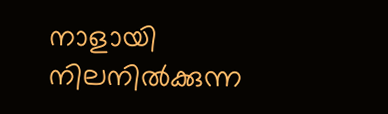നാളായി നിലനിൽക്കുന്ന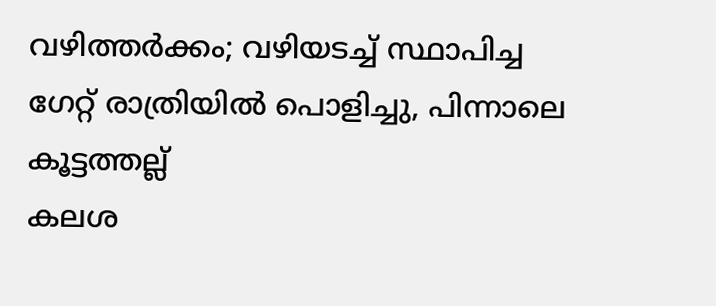വഴിത്തർക്കം; വഴിയടച്ച് സ്ഥാപിച്ച ഗേറ്റ് രാത്രിയിൽ പൊളിച്ചു, പിന്നാലെ കൂട്ടത്തല്ല്
കലശ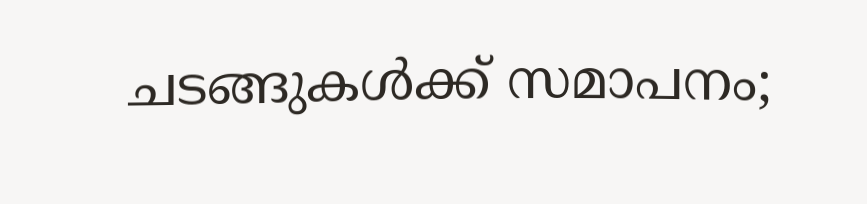ചടങ്ങുകള്‍ക്ക് സമാപനം;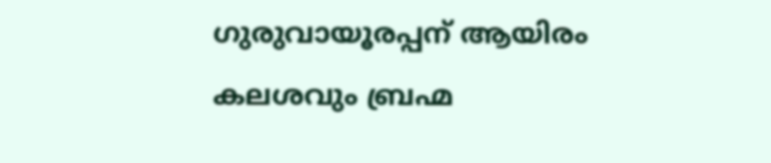ഗുരുവായൂരപ്പന് ആയിരം കലശവും ബ്രഹ്മ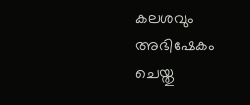കലശവും അഭിഷേകം ചെയ്തു